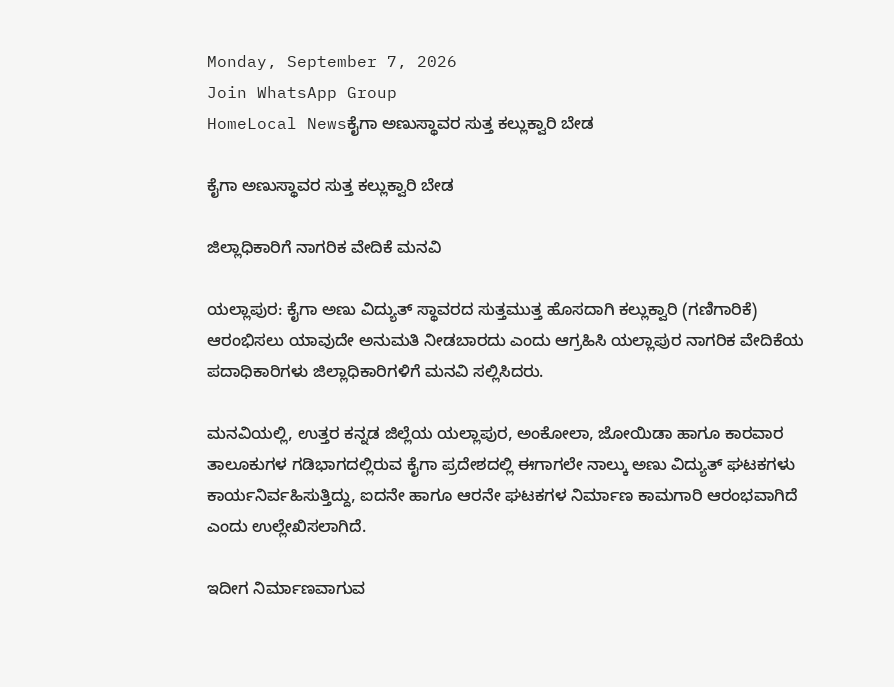Monday, September 7, 2026
Join WhatsApp Group
HomeLocal Newsಕೈಗಾ ಅಣುಸ್ಥಾವರ ಸುತ್ತ ಕಲ್ಲುಕ್ವಾರಿ ಬೇಡ

ಕೈಗಾ ಅಣುಸ್ಥಾವರ ಸುತ್ತ ಕಲ್ಲುಕ್ವಾರಿ ಬೇಡ

ಜಿಲ್ಲಾಧಿಕಾರಿಗೆ ನಾಗರಿಕ ವೇದಿಕೆ ಮನವಿ

ಯಲ್ಲಾಪುರ: ಕೈಗಾ ಅಣು ವಿದ್ಯುತ್ ಸ್ಥಾವರದ ಸುತ್ತಮುತ್ತ ಹೊಸದಾಗಿ ಕಲ್ಲುಕ್ವಾರಿ (ಗಣಿಗಾರಿಕೆ) ಆರಂಭಿಸಲು ಯಾವುದೇ ಅನುಮತಿ ನೀಡಬಾರದು ಎಂದು ಆಗ್ರಹಿಸಿ ಯಲ್ಲಾಪುರ ನಾಗರಿಕ ವೇದಿಕೆಯ ಪದಾಧಿಕಾರಿಗಳು ಜಿಲ್ಲಾಧಿಕಾರಿಗಳಿಗೆ ಮನವಿ ಸಲ್ಲಿಸಿದರು.

ಮನವಿಯಲ್ಲಿ, ಉತ್ತರ ಕನ್ನಡ ಜಿಲ್ಲೆಯ ಯಲ್ಲಾಪುರ, ಅಂಕೋಲಾ, ಜೋಯಿಡಾ ಹಾಗೂ ಕಾರವಾರ ತಾಲೂಕುಗಳ ಗಡಿಭಾಗದಲ್ಲಿರುವ ಕೈಗಾ ಪ್ರದೇಶದಲ್ಲಿ ಈಗಾಗಲೇ ನಾಲ್ಕು ಅಣು ವಿದ್ಯುತ್ ಘಟಕಗಳು ಕಾರ್ಯನಿರ್ವಹಿಸುತ್ತಿದ್ದು, ಐದನೇ ಹಾಗೂ ಆರನೇ ಘಟಕಗಳ ನಿರ್ಮಾಣ ಕಾಮಗಾರಿ ಆರಂಭವಾಗಿದೆ ಎಂದು ಉಲ್ಲೇಖಿಸಲಾಗಿದೆ.

ಇದೀಗ ನಿರ್ಮಾಣವಾಗುವ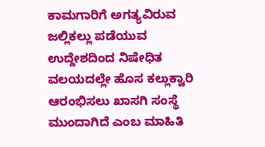ಕಾಮಗಾರಿಗೆ ಅಗತ್ಯವಿರುವ ಜಲ್ಲಿಕಲ್ಲು ಪಡೆಯುವ ಉದ್ದೇಶದಿಂದ ನಿಷೇಧಿತ ವಲಯದಲ್ಲೇ ಹೊಸ ಕಲ್ಲುಕ್ವಾರಿ ಆರಂಭಿಸಲು ಖಾಸಗಿ ಸಂಸ್ಥೆ ಮುಂದಾಗಿದೆ ಎಂಬ ಮಾಹಿತಿ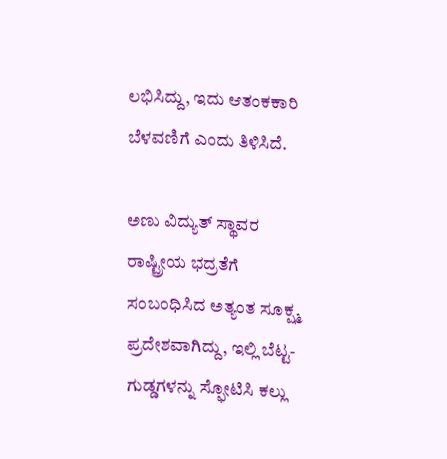ಲಭಿಸಿದ್ದು, ಇದು ಆತಂಕಕಾರಿ ಬೆಳವಣಿಗೆ ಎಂದು ತಿಳಿಸಿದೆ.

ಅಣು ವಿದ್ಯುತ್ ಸ್ಥಾವರ ರಾಷ್ಟ್ರೀಯ ಭದ್ರತೆಗೆ ಸಂಬಂಧಿಸಿದ ಅತ್ಯಂತ ಸೂಕ್ಷ್ಮ ಪ್ರದೇಶವಾಗಿದ್ದು, ಇಲ್ಲಿ ಬೆಟ್ಟ-ಗುಡ್ಡಗಳನ್ನು ಸ್ಫೋಟಿಸಿ ಕಲ್ಲು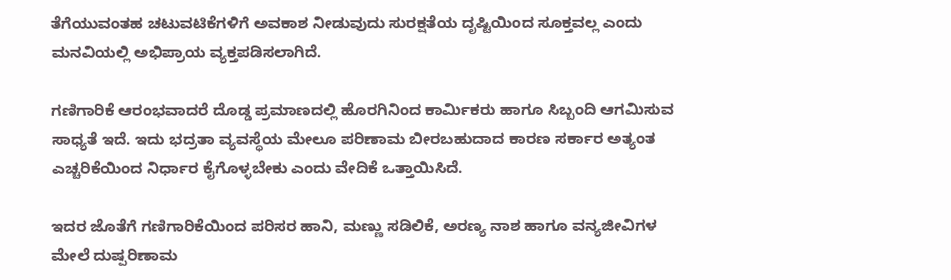ತೆಗೆಯುವಂತಹ ಚಟುವಟಿಕೆಗಳಿಗೆ ಅವಕಾಶ ನೀಡುವುದು ಸುರಕ್ಷತೆಯ ದೃಷ್ಟಿಯಿಂದ ಸೂಕ್ತವಲ್ಲ ಎಂದು ಮನವಿಯಲ್ಲಿ ಅಭಿಪ್ರಾಯ ವ್ಯಕ್ತಪಡಿಸಲಾಗಿದೆ.

ಗಣಿಗಾರಿಕೆ ಆರಂಭವಾದರೆ ದೊಡ್ಡ ಪ್ರಮಾಣದಲ್ಲಿ ಹೊರಗಿನಿಂದ ಕಾರ್ಮಿಕರು ಹಾಗೂ ಸಿಬ್ಬಂದಿ ಆಗಮಿಸುವ ಸಾಧ್ಯತೆ ಇದೆ. ಇದು ಭದ್ರತಾ ವ್ಯವಸ್ಥೆಯ ಮೇಲೂ ಪರಿಣಾಮ ಬೀರಬಹುದಾದ ಕಾರಣ ಸರ್ಕಾರ ಅತ್ಯಂತ ಎಚ್ಚರಿಕೆಯಿಂದ ನಿರ್ಧಾರ ಕೈಗೊಳ್ಳಬೇಕು ಎಂದು ವೇದಿಕೆ ಒತ್ತಾಯಿಸಿದೆ.

ಇದರ ಜೊತೆಗೆ ಗಣಿಗಾರಿಕೆಯಿಂದ ಪರಿಸರ ಹಾನಿ, ಮಣ್ಣು ಸಡಿಲಿಕೆ, ಅರಣ್ಯ ನಾಶ ಹಾಗೂ ವನ್ಯಜೀವಿಗಳ ಮೇಲೆ ದುಷ್ಪರಿಣಾಮ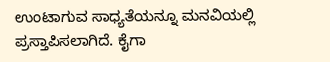ಉಂಟಾಗುವ ಸಾಧ್ಯತೆಯನ್ನೂ ಮನವಿಯಲ್ಲಿ ಪ್ರಸ್ತಾಪಿಸಲಾಗಿದೆ. ಕೈಗಾ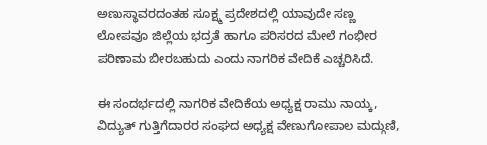ಅಣುಸ್ಥಾವರದಂತಹ ಸೂಕ್ಷ್ಮ ಪ್ರದೇಶದಲ್ಲಿ ಯಾವುದೇ ಸಣ್ಣ ಲೋಪವೂ ಜಿಲ್ಲೆಯ ಭದ್ರತೆ ಹಾಗೂ ಪರಿಸರದ ಮೇಲೆ ಗಂಭೀರ ಪರಿಣಾಮ ಬೀರಬಹುದು ಎಂದು ನಾಗರಿಕ ವೇದಿಕೆ ಎಚ್ಚರಿಸಿದೆ.

ಈ ಸಂದರ್ಭದಲ್ಲಿ ನಾಗರಿಕ ವೇದಿಕೆಯ ಅಧ್ಯಕ್ಷ ರಾಮು ನಾಯ್ಕ, ವಿದ್ಯುತ್ ಗುತ್ತಿಗೆದಾರರ ಸಂಘದ ಅಧ್ಯಕ್ಷ ವೇಣುಗೋಪಾಲ ಮದ್ಗುಣಿ,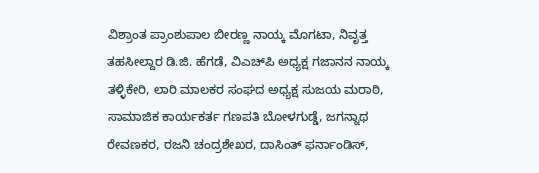ವಿಶ್ರಾಂತ ಪ್ರಾಂಶುಪಾಲ ಬೀರಣ್ಣ ನಾಯ್ಕ ಮೊಗಟಾ, ನಿವೃತ್ತ ತಹಸೀಲ್ದಾರ ಡಿ.ಜಿ. ಹೆಗಡೆ, ವಿಎಚ್‌ಪಿ ಅಧ್ಯಕ್ಷ ಗಜಾನನ ನಾಯ್ಕ ತಳ್ಳಿಕೇರಿ, ಲಾರಿ ಮಾಲಕರ ಸಂಘದ ಅಧ್ಯಕ್ಷ ಸುಜಯ ಮರಾಠಿ, ಸಾಮಾಜಿಕ ಕಾರ್ಯಕರ್ತ ಗಣಪತಿ ಬೋಳಗುಡ್ಡೆ, ಜಗನ್ನಾಥ ರೇವಣಕರ, ರಜನಿ ಚಂದ್ರಶೇಖರ, ದಾಸಿಂತ್ ಫರ್ನಾಂಡಿಸ್,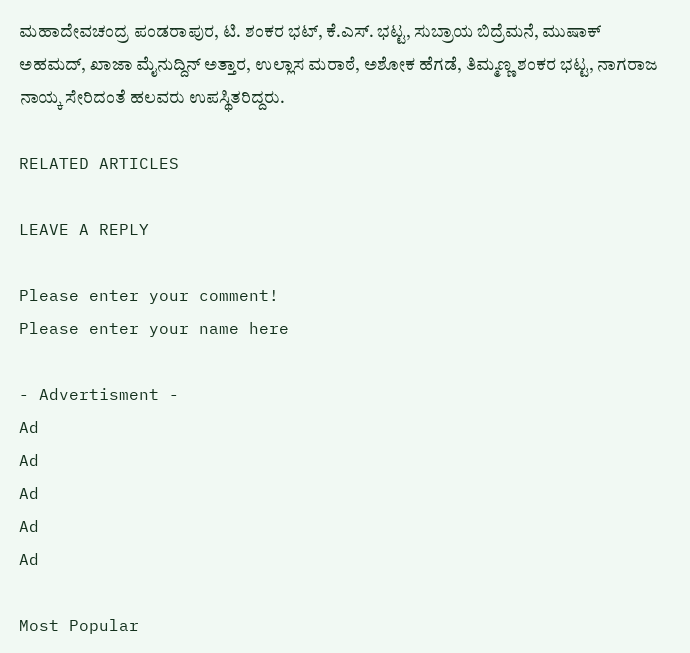ಮಹಾದೇವಚಂದ್ರ ಪಂಡರಾಪುರ, ಟಿ. ಶಂಕರ ಭಟ್, ಕೆ.ಎಸ್. ಭಟ್ಟ, ಸುಬ್ರಾಯ ಬಿದ್ರೆಮನೆ, ಮುಷಾಕ್ ಅಹಮದ್, ಖಾಜಾ ಮೈನುದ್ದಿನ್ ಅತ್ತಾರ, ಉಲ್ಲಾಸ ಮರಾಠೆ, ಅಶೋಕ ಹೆಗಡೆ, ತಿಮ್ಮಣ್ಣ ಶಂಕರ ಭಟ್ಟ, ನಾಗರಾಜ ನಾಯ್ಕ ಸೇರಿದಂತೆ ಹಲವರು ಉಪಸ್ಥಿತರಿದ್ದರು.

RELATED ARTICLES

LEAVE A REPLY

Please enter your comment!
Please enter your name here

- Advertisment -
Ad
Ad
Ad
Ad
Ad

Most Popular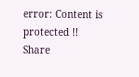error: Content is protected !!
Share